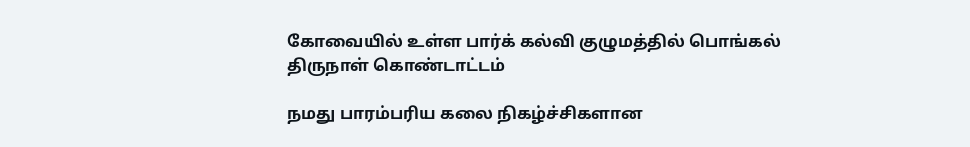கோவையில் உள்ள பார்க் கல்வி குழுமத்தில் பொங்கல் திருநாள் கொண்டாட்டம்

நமது பாரம்பரிய கலை நிகழ்ச்சிகளான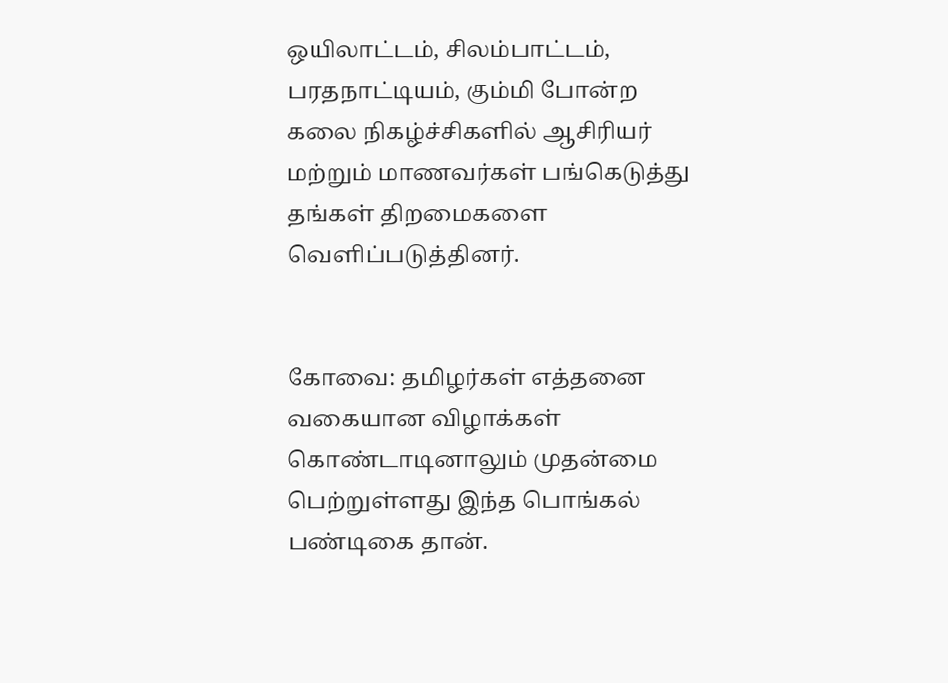ஒயிலாட்டம், சிலம்பாட்டம், பரதநாட்டியம், கும்மி போன்ற கலை நிகழ்ச்சிகளில் ஆசிரியர் மற்றும் மாணவர்கள் பங்கெடுத்து தங்கள் திறமைகளை வெளிப்படுத்தினர்.


கோவை: தமிழர்கள் எத்தனை வகையான விழாக்கள் கொண்டாடினாலும் முதன்மை பெற்றுள்ளது இந்த பொங்கல் பண்டிகை தான்.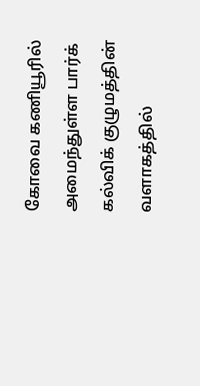கோவை கணியூரில் அமைந்துள்ள பார்க் கல்விக் குழுமத்தின் வளாகத்தில்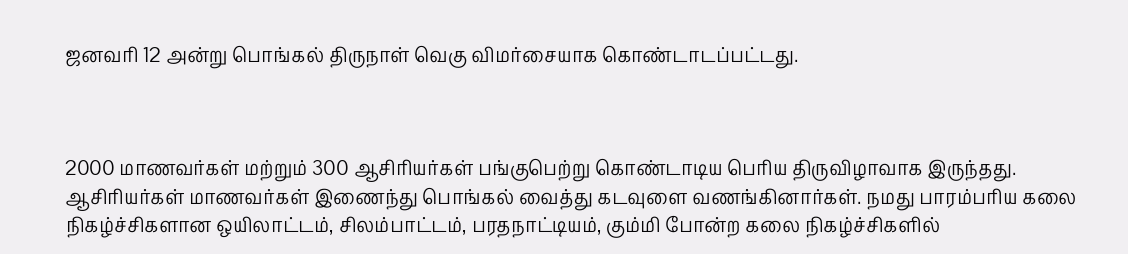ஜனவரி 12 அன்று பொங்கல் திருநாள் வெகு விமர்சையாக கொண்டாடப்பட்டது.



2000 மாணவர்கள் மற்றும் 300 ஆசிரியர்கள் பங்குபெற்று கொண்டாடிய பெரிய திருவிழாவாக இருந்தது. ஆசிரியர்கள் மாணவர்கள் இணைந்து பொங்கல் வைத்து கடவுளை வணங்கினார்கள். நமது பாரம்பரிய கலை நிகழ்ச்சிகளான ஒயிலாட்டம், சிலம்பாட்டம், பரதநாட்டியம், கும்மி போன்ற கலை நிகழ்ச்சிகளில்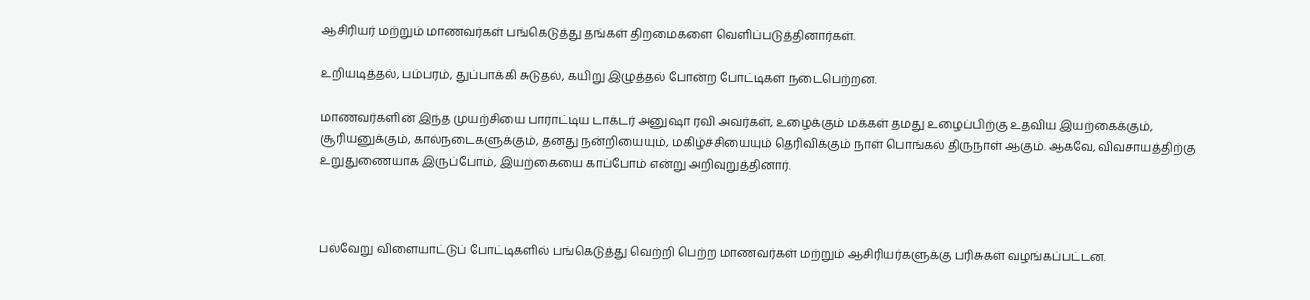ஆசிரியர் மற்றும் மாணவர்கள் பங்கெடுத்து தங்கள் திறமைகளை வெளிப்படுத்தினார்கள்.

உறியடித்தல், பம்பரம், துப்பாக்கி சுடுதல், கயிறு இழுத்தல் போன்ற போட்டிகள் நடைபெற்றன.

மாணவர்களின் இந்த முயற்சியை பாராட்டிய டாக்டர் அனுஷா ரவி அவர்கள், உழைக்கும் மக்கள் தமது உழைப்பிற்கு உதவிய இயற்கைக்கும், சூரியனுக்கும், கால்நடைகளுக்கும், தனது நன்றியையும், மகிழ்ச்சியையும் தெரிவிக்கும் நாள் பொங்கல் திருநாள் ஆகும். ஆகவே, விவசாயத்திற்கு உறுதுணையாக இருப்போம், இயற்கையை காப்போம் என்று அறிவுறுத்தினார்.



பல்வேறு விளையாட்டுப் போட்டிகளில் பங்கெடுத்து வெற்றி பெற்ற மாணவர்கள் மற்றும் ஆசிரியர்களுக்கு பரிசுகள் வழங்கப்பட்டன.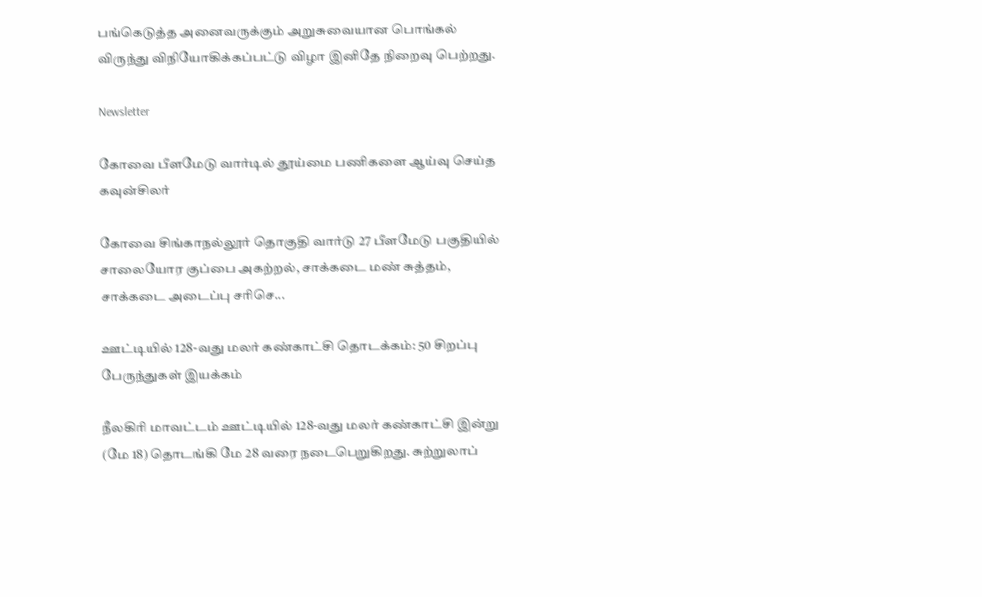பங்கெடுத்த அனைவருக்கும் அறுசுவையான பொங்கல் விருந்து விநியோகிக்கப்பட்டு விழா இனிதே நிறைவு பெற்றது.

Newsletter

கோவை பீளமேடு வார்டில் தூய்மை பணிகளை ஆய்வு செய்த கவுன்சிலர்

கோவை சிங்காநல்லூர் தொகுதி வார்டு 27 பீளமேடு பகுதியில் சாலையோர குப்பை அகற்றல், சாக்கடை மண் சுத்தம், சாக்கடை அடைப்பு சரிசெ...

ஊட்டியில் 128-வது மலர் கண்காட்சி தொடக்கம்: 50 சிறப்பு பேருந்துகள் இயக்கம்

நீலகிரி மாவட்டம் ஊட்டியில் 128-வது மலர் கண்காட்சி இன்று (மே 18) தொடங்கி மே 28 வரை நடைபெறுகிறது. சுற்றுலாப்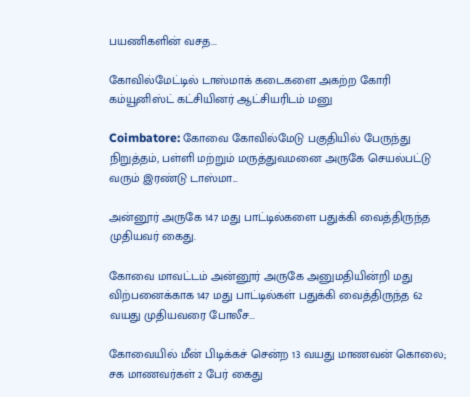பயணிகளின் வசத...

கோவில்மேட்டில் டாஸ்மாக் கடைகளை அகற்ற கோரி கம்யூனிஸ்ட் கட்சியினர் ஆட்சியரிடம் மனு

Coimbatore: கோவை கோவில்மேடு பகுதியில் பேருந்து நிறுத்தம், பள்ளி மற்றும் மருத்துவமனை அருகே செயல்பட்டு வரும் இரண்டு டாஸ்மா...

அன்னூர் அருகே 147 மது பாட்டில்களை பதுக்கி வைத்திருந்த முதியவர் கைது.

கோவை மாவட்டம் அன்னூர் அருகே அனுமதியின்றி மது விற்பனைக்காக 147 மது பாட்டில்கள் பதுக்கி வைத்திருந்த 62 வயது முதியவரை போலீச...

கோவையில் மீன் பிடிக்கச் சென்ற 13 வயது மாணவன் கொலை; சக மாணவர்கள் 2 பேர் கைது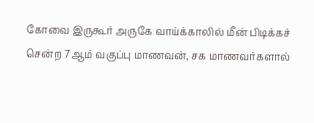கோவை இருகூர் அருகே வாய்க்காலில் மீன் பிடிக்கச் சென்ற 7ஆம் வகுப்பு மாணவன், சக மாணவர்களால்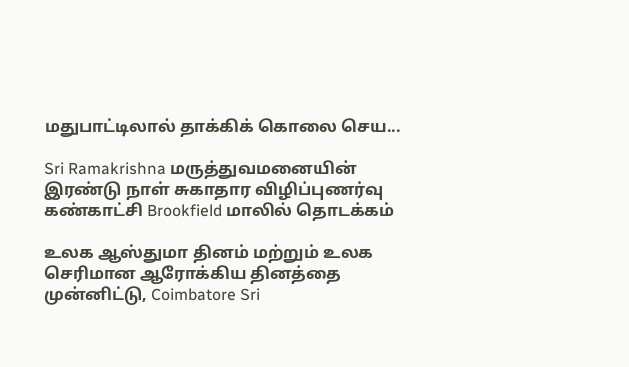மதுபாட்டிலால் தாக்கிக் கொலை செய...

Sri Ramakrishna மருத்துவமனையின் இரண்டு நாள் சுகாதார விழிப்புணர்வு கண்காட்சி Brookfield மாலில் தொடக்கம்

உலக ஆஸ்துமா தினம் மற்றும் உலக செரிமான ஆரோக்கிய தினத்தை முன்னிட்டு, Coimbatore Sri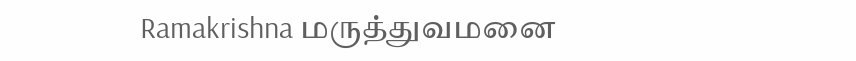Ramakrishna மருத்துவமனை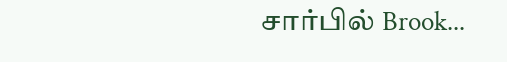சார்பில் Brook...